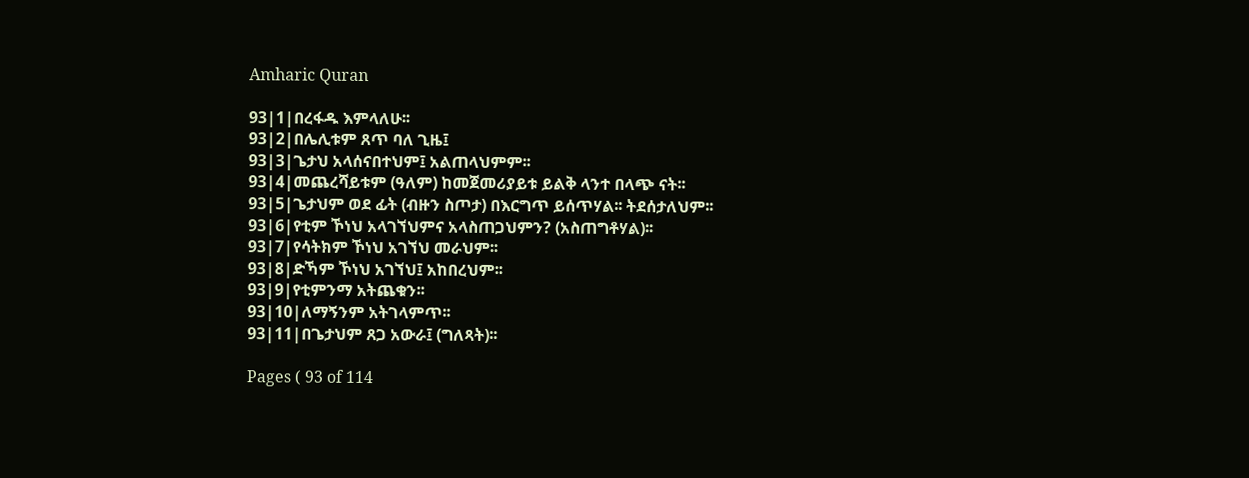Amharic Quran

93|1|በረፋዱ እምላለሁ፡፡
93|2|በሌሊቱም ጸጥ ባለ ጊዜ፤
93|3|ጌታህ አላሰናበተህም፤ አልጠላህምም፡፡
93|4|መጨረሻይቱም (ዓለም) ከመጀመሪያይቱ ይልቅ ላንተ በላጭ ናት፡፡
93|5|ጌታህም ወደ ፊት (ብዙን ስጦታ) በእርግጥ ይሰጥሃል፡፡ ትደሰታለህም፡፡
93|6|የቲም ኾነህ አላገኘህምና አላስጠጋህምን? (አስጠግቶሃል)፡፡
93|7|የሳትክም ኾነህ አገኘህ መራህም፡፡
93|8|ድኻም ኾነህ አገኘህ፤ አከበረህም፡፡
93|9|የቲምንማ አትጨቁን፡፡
93|10|ለማኝንም አትገላምጥ፡፡
93|11|በጌታህም ጸጋ አውራ፤ (ግለጻት)፡፡

Pages ( 93 of 114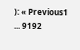): « Previous1 ... 9192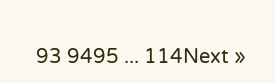93 9495 ... 114Next »